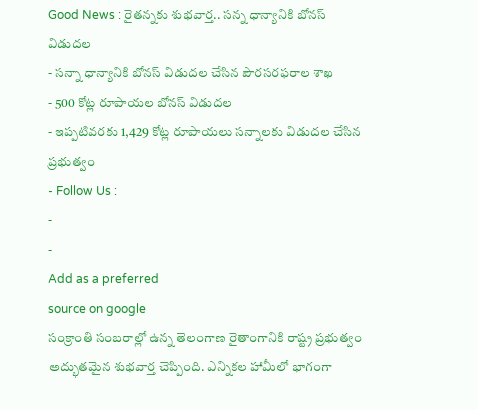Good News : రైతన్నకు శుభవార్త.. సన్న ధాన్యానికి బోనస్ విడుదల
- సన్నా ధాన్యానికి బోనస్ విడుదల చేసిన పౌరసరఫరాల శాఖ
- 500 కోట్ల రూపాయల బోనస్ విడుదల
- ఇప్పటివరకు 1,429 కోట్ల రూపాయలు సన్నాలకు విడుదల చేసిన ప్రభుత్వం
- Follow Us :
-
-
Add as a preferred
source on google
సంక్రాంతి సంబరాల్లో ఉన్న తెలంగాణ రైతాంగానికి రాష్ట్ర ప్రభుత్వం అద్భుతమైన శుభవార్త చెప్పింది. ఎన్నికల హామీలో భాగంగా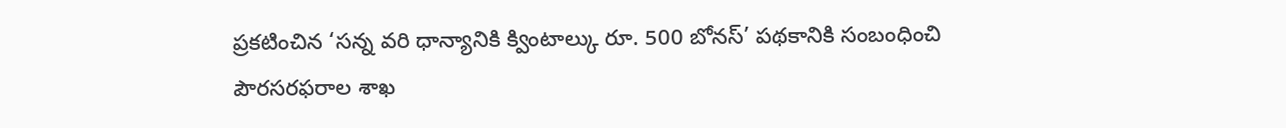ప్రకటించిన ‘సన్న వరి ధాన్యానికి క్వింటాల్కు రూ. 500 బోనస్’ పథకానికి సంబంధించి పౌరసరఫరాల శాఖ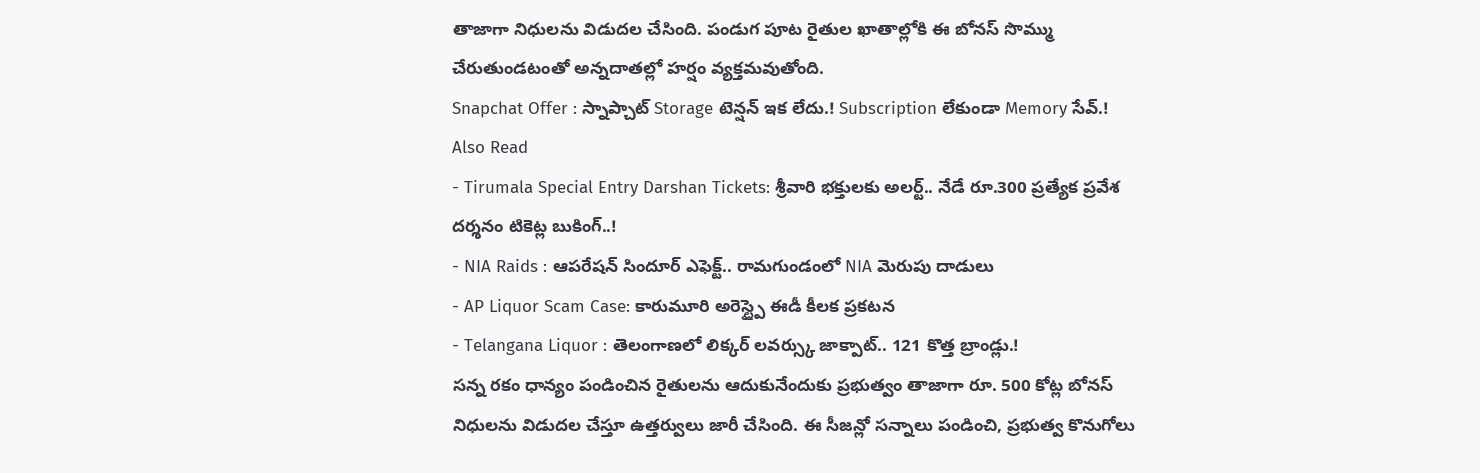తాజాగా నిధులను విడుదల చేసింది. పండుగ పూట రైతుల ఖాతాల్లోకి ఈ బోనస్ సొమ్ము చేరుతుండటంతో అన్నదాతల్లో హర్షం వ్యక్తమవుతోంది.
Snapchat Offer : స్నాప్చాట్ Storage టెన్షన్ ఇక లేదు.! Subscription లేకుండా Memory సేవ్.!
Also Read
- Tirumala Special Entry Darshan Tickets: శ్రీవారి భక్తులకు అలర్ట్.. నేడే రూ.300 ప్రత్యేక ప్రవేశ దర్శనం టికెట్ల బుకింగ్..!
- NIA Raids : ఆపరేషన్ సిందూర్ ఎఫెక్ట్.. రామగుండంలో NIA మెరుపు దాడులు
- AP Liquor Scam Case: కారుమూరి అరెస్ట్పై ఈడీ కీలక ప్రకటన
- Telangana Liquor : తెలంగాణలో లిక్కర్ లవర్స్కు జాక్పాట్.. 121 కొత్త బ్రాండ్లు.!
సన్న రకం ధాన్యం పండించిన రైతులను ఆదుకునేందుకు ప్రభుత్వం తాజాగా రూ. 500 కోట్ల బోనస్ నిధులను విడుదల చేస్తూ ఉత్తర్వులు జారీ చేసింది. ఈ సీజన్లో సన్నాలు పండించి, ప్రభుత్వ కొనుగోలు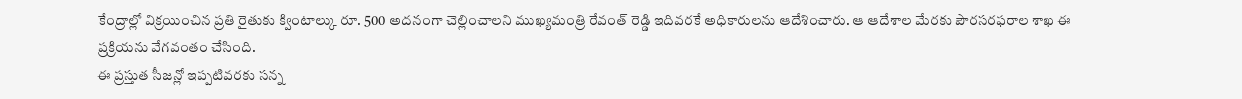కేంద్రాల్లో విక్రయించిన ప్రతి రైతుకు క్వింటాల్కు రూ. 500 అదనంగా చెల్లించాలని ముఖ్యమంత్రి రేవంత్ రెడ్డి ఇదివరకే అధికారులను ఆదేశించారు. ఆ ఆదేశాల మేరకు పౌరసరఫరాల శాఖ ఈ ప్రక్రియను వేగవంతం చేసింది.
ఈ ప్రస్తుత సీజన్లో ఇప్పటివరకు సన్న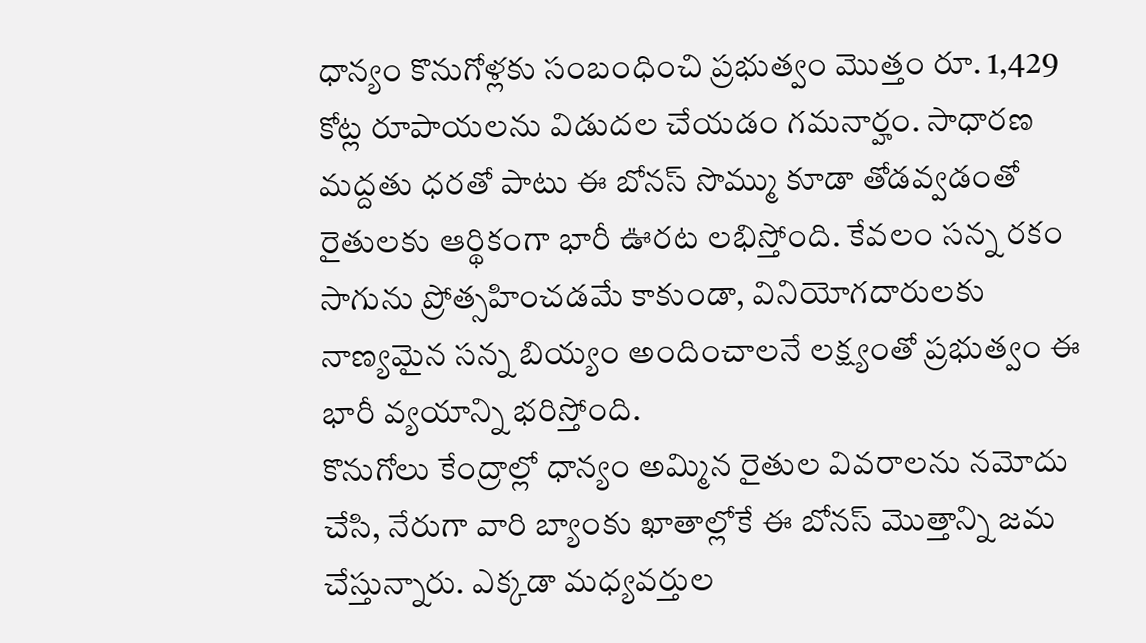ధాన్యం కొనుగోళ్లకు సంబంధించి ప్రభుత్వం మొత్తం రూ. 1,429 కోట్ల రూపాయలను విడుదల చేయడం గమనార్హం. సాధారణ మద్దతు ధరతో పాటు ఈ బోనస్ సొమ్ము కూడా తోడవ్వడంతో రైతులకు ఆర్థికంగా భారీ ఊరట లభిస్తోంది. కేవలం సన్న రకం సాగును ప్రోత్సహించడమే కాకుండా, వినియోగదారులకు నాణ్యమైన సన్న బియ్యం అందించాలనే లక్ష్యంతో ప్రభుత్వం ఈ భారీ వ్యయాన్ని భరిస్తోంది.
కొనుగోలు కేంద్రాల్లో ధాన్యం అమ్మిన రైతుల వివరాలను నమోదు చేసి, నేరుగా వారి బ్యాంకు ఖాతాల్లోకే ఈ బోనస్ మొత్తాన్ని జమ చేస్తున్నారు. ఎక్కడా మధ్యవర్తుల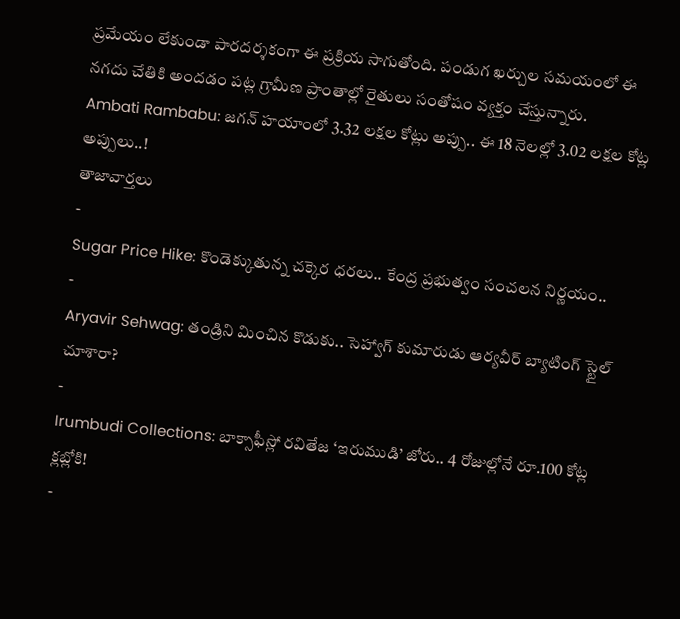ప్రమేయం లేకుండా పారదర్శకంగా ఈ ప్రక్రియ సాగుతోంది. పండుగ ఖర్చుల సమయంలో ఈ నగదు చేతికి అందడం పట్ల గ్రామీణ ప్రాంతాల్లో రైతులు సంతోషం వ్యక్తం చేస్తున్నారు.
Ambati Rambabu: జగన్ హయాంలో 3.32 లక్షల కోట్లు అప్పు.. ఈ 18 నెలల్లో 3.02 లక్షల కోట్ల అప్పులు..!
తాజావార్తలు
-
Sugar Price Hike: కొండెక్కుతున్న చక్కెర ధరలు.. కేంద్ర ప్రభుత్వం సంచలన నిర్ణయం..
-
Aryavir Sehwag: తండ్రిని మించిన కొడుకు.. సెహ్వాగ్ కుమారుడు ఆర్యవీర్ బ్యాటింగ్ స్టైల్ చూశారా?
-
Irumbudi Collections: బాక్సాఫీస్లో రవితేజ ‘ఇరుముడి’ జోరు.. 4 రోజుల్లోనే రూ.100 కోట్ల క్లబ్లోకి!
-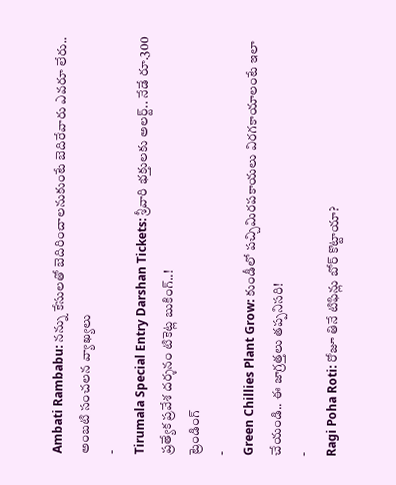Ambati Rambabu: నన్ను కేసులతో బెదిరించాలనుకుంటే బెదిరేవారు ఎవరూ లేరు.. అంబటి సంచలన వ్యాఖ్యలు
-
Tirumala Special Entry Darshan Tickets: శ్రీవారి భక్తులకు అలర్ట్.. నేడే రూ.300 ప్రత్యేక ప్రవేశ దర్శనం టికెట్ల బుకింగ్..!
ట్రెండింగ్
-
Green Chillies Plant Grow: కుండీలో పచ్చిమిరపకాయలు విరగకాయాలంటే ఇలా చేయండి.. ఈ జాగ్రత్తలు తప్పనిసరి!
-
Ragi Poha Roti: రోజూ తినే టిఫిన్లు బోర్ కొట్టాయా?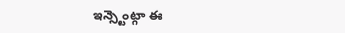ఇన్స్టెంట్గా ఈ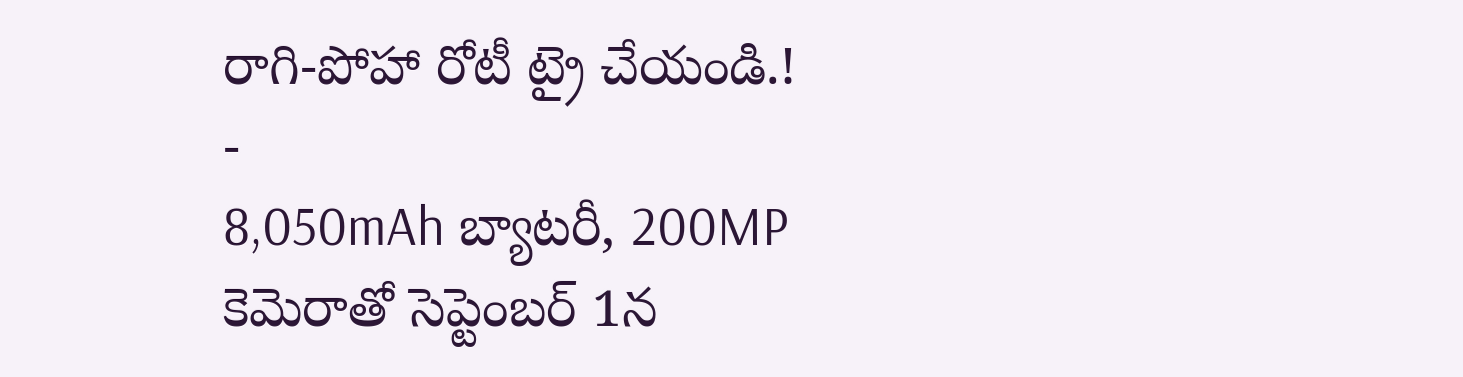రాగి-పోహా రోటీ ట్రై చేయండి.!
-
8,050mAh బ్యాటరీ, 200MP కెమెరాతో సెప్టెంబర్ 1న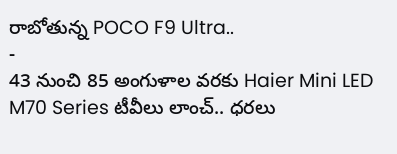రాబోతున్న POCO F9 Ultra..
-
43 నుంచి 85 అంగుళాల వరకు Haier Mini LED M70 Series టీవీలు లాంచ్.. ధరలు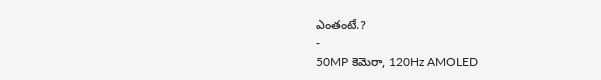ఎంతంటే.?
-
50MP కెమెరా, 120Hz AMOLED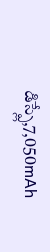డిస్ప్లే,7,050mAh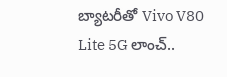బ్యాటరీతో Vivo V80 Lite 5G లాంచ్..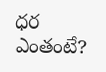ధర ఎంతంటే?